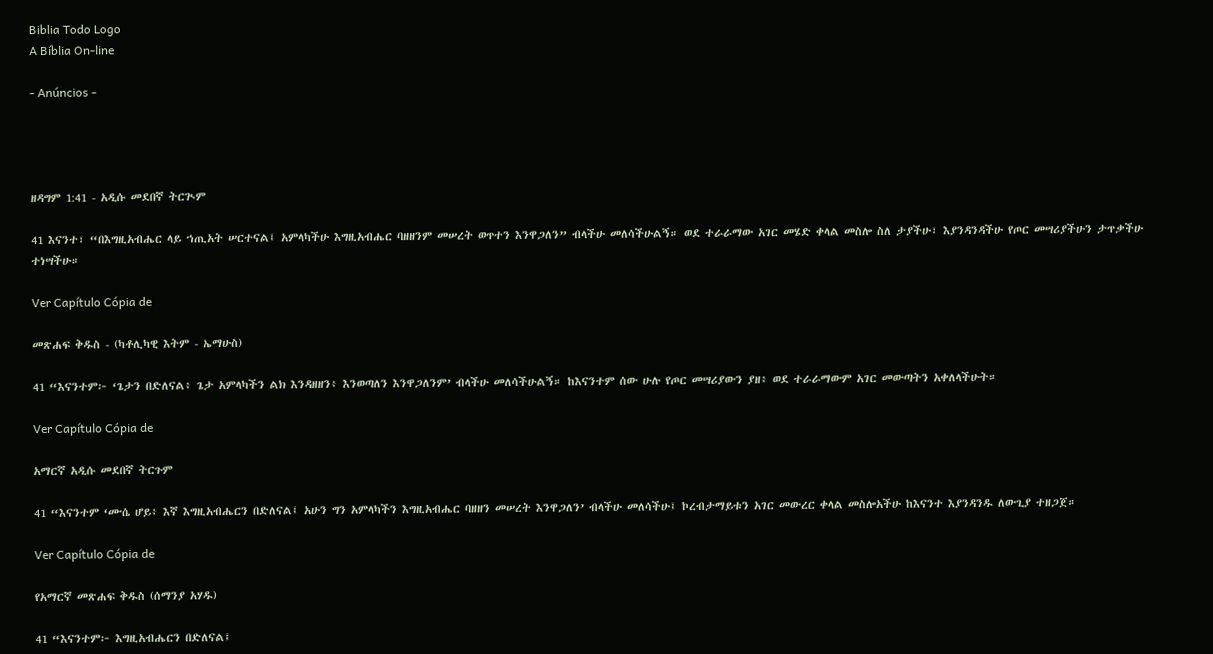Biblia Todo Logo
A Bíblia On-line

- Anúncios -




ዘዳግም 1:41 - አዲሱ መደበኛ ትርጒም

41 እናንተ፣ “በእግዚአብሔር ላይ ኀጢአት ሠርተናል፤ አምላካችሁ እግዚአብሔር ባዘዘንም መሠረት ወጥተን እንዋጋለን” ብላችሁ መለሳችሁልኝ። ወደ ተራራማው አገር መሄድ ቀላል መስሎ ስለ ታያችሁ፣ እያንዳንዳችሁ የጦር መሣሪያችሁን ታጥቃችሁ ተነሣችሁ።

Ver Capítulo Cópia de

መጽሐፍ ቅዱስ - (ካቶሊካዊ እትም - ኤማሁስ)

41 “እናንተም፦ ‘ጌታን በድለናል፥ ጌታ አምላካችን ልክ እንዳዘዘን፥ እንወጣለን እንዋጋለንም’ ብላችሁ መለሳችሁልኝ። ከእናንተም ሰው ሁሉ የጦር መሣሪያውን ያዘ፥ ወደ ተራራማውም አገር መውጣትን አቀለላችሁት።

Ver Capítulo Cópia de

አማርኛ አዲሱ መደበኛ ትርጉም

41 “እናንተም ‘ሙሴ ሆይ፥ እኛ እግዚአብሔርን በድለናል፤ አሁን ግን አምላካችን እግዚአብሔር ባዘዘን መሠረት እንዋጋለን’ ብላችሁ መለሳችሁ፤ ኮረብታማይቱን አገር መውረር ቀላል መስሎአችሁ ከእናንተ እያንዳንዱ ለውጊያ ተዘጋጀ።

Ver Capítulo Cópia de

የአማርኛ መጽሐፍ ቅዱስ (ሰማንያ አሃዱ)

41 “እናንተም፦ እግዚአብሔርን በድለናል፤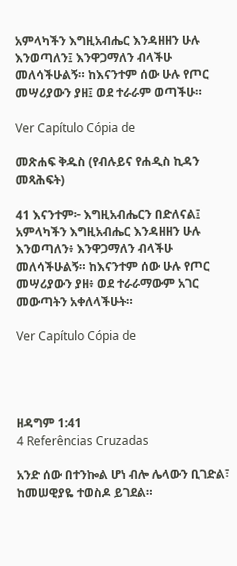አምላካችን እግዚአብሔር እንዳዘዘን ሁሉ እንወጣለን፤ እንዋጋማለን ብላችሁ መለሳችሁልኝ። ከእናንተም ሰው ሁሉ የጦር መሣሪያውን ያዘ፤ ወደ ተራራም ወጣችሁ።

Ver Capítulo Cópia de

መጽሐፍ ቅዱስ (የብሉይና የሐዲስ ኪዳን መጻሕፍት)

41 እናንተም፦ እግዚአብሔርን በድለናል፤ አምላካችን እግዚአብሔር እንዳዘዘን ሁሉ እንወጣለን፥ እንዋጋማለን ብላችሁ መለሳችሁልኝ። ከእናንተም ሰው ሁሉ የጦር መሣሪያውን ያዘ፥ ወደ ተራራማውም አገር መውጣትን አቀለላችሁት።

Ver Capítulo Cópia de




ዘዳግም 1:41
4 Referências Cruzadas

አንድ ሰው በተንኰል ሆነ ብሎ ሌላውን ቢገድል፣ ከመሠዊያዬ ተወስዶ ይገደል።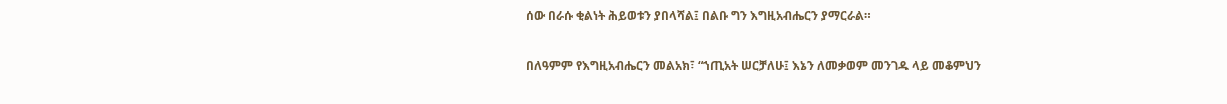ሰው በራሱ ቂልነት ሕይወቱን ያበላሻል፤ በልቡ ግን እግዚአብሔርን ያማርራል።


በለዓምም የእግዚአብሔርን መልአክ፣ “ኀጢአት ሠርቻለሁ፤ እኔን ለመቃወም መንገዱ ላይ መቆምህን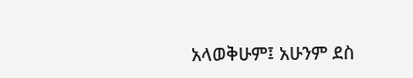አላወቅሁም፤ አሁንም ደስ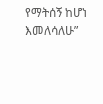የማትሰኝ ከሆነ እመለሳለሁ”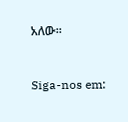አለው።


Siga-nos em: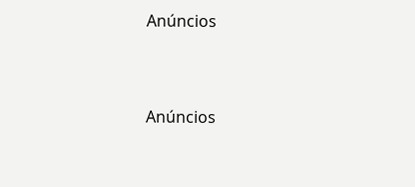Anúncios


Anúncios